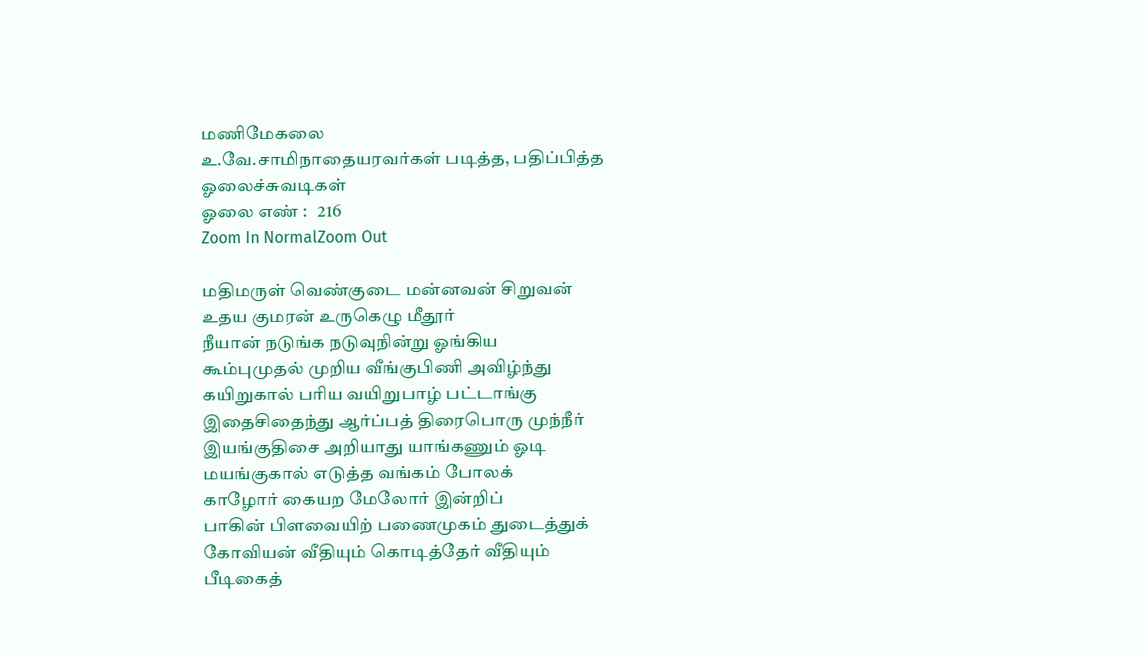மணிமேகலை
உ.வே.சாமிநாதையரவர்கள் படித்த, பதிப்பித்த ஓலைச்சுவடிகள்
ஓலை எண் :   216
Zoom In NormalZoom Out

மதிமருள் வெண்குடை மன்னவன் சிறுவன்
உதய குமரன் உருகெழு மீதூர்
நீயான் நடுங்க நடுவுநின்று ஓங்கிய
கூம்புமுதல் முறிய வீங்குபிணி அவிழ்ந்து
கயிறுகால் பரிய வயிறுபாழ் பட்டாங்கு
இதைசிதைந்து ஆர்ப்பத் திரைபொரு முந்நீர்
இயங்குதிசை அறியாது யாங்கணும் ஓடி
மயங்குகால் எடுத்த வங்கம் போலக்
காழோர் கையற மேலோர் இன்றிப்
பாகின் பிளவையிற் பணைமுகம் துடைத்துக்
கோவியன் வீதியும் கொடித்தேர் வீதியும்
பீடிகைத்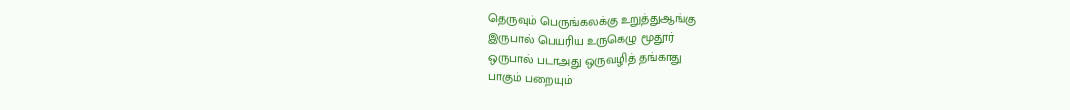தெருவும் பெருங்கலக்கு உறுத்துஆங்கு
இருபால் பெயரிய உருகெழு மூதூர்
ஒருபால் படாஅது ஒருவழித் தங்காது
பாகும் பறையும்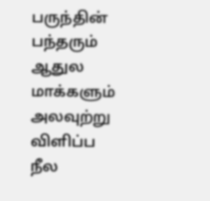பருந்தின் பந்தரும்
ஆதுல மாக்களும் அலவுற்று விளிப்ப
நீல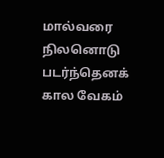மால்வரை நிலனொடு படர்ந்தெனக்
கால வேகம்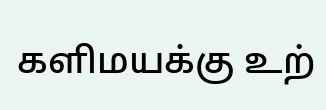களிமயக்கு உற்